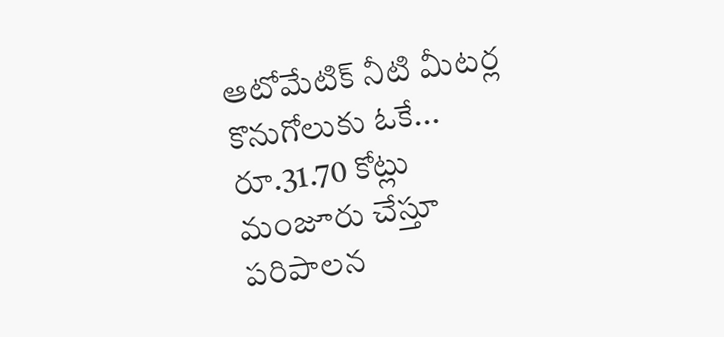ఆటోమేటిక్ నీటి మీటర్ల కొనుగోలుకు ఓకే... రూ.31.70 కోట్లు మంజూరు చేస్తూ పరిపాలన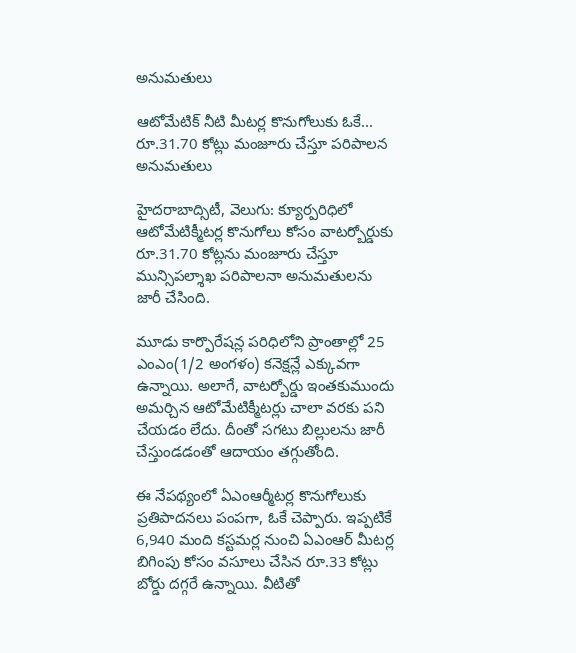అనుమతులు

ఆటోమేటిక్ నీటి మీటర్ల కొనుగోలుకు ఓకే... రూ.31.70 కోట్లు మంజూరు చేస్తూ పరిపాలన అనుమతులు

హైదరాబాద్సిటీ, వెలుగు: క్యూర్పరిధిలో ఆటోమేటిక్మీటర్ల కొనుగోలు కోసం వాటర్బోర్డుకు రూ.31.70 కోట్లను మంజూరు చేస్తూ మున్సిపల్శాఖ పరిపాలనా అనుమతులను జారీ చేసింది.

మూడు కార్పొరేషన్ల పరిధిలోని ప్రాంతాల్లో 25 ఎంఎం(1/2 అంగళం) కనెక్షన్లే ఎక్కువగా ఉన్నాయి. అలాగే, వాటర్బోర్డు ఇంతకుముందు అమర్చిన ఆటోమేటిక్మీటర్లు చాలా వరకు పని చేయడం లేదు. దీంతో సగటు బిల్లులను జారీ చేస్తుండడంతో ఆదాయం తగ్గుతోంది.

ఈ నేపథ్యంలో ఏఎంఆర్మీటర్ల కొనుగోలుకు ప్రతిపాదనలు పంపగా, ఓకే చెప్పారు. ఇప్పటికే 6,940 మంది కస్టమర్ల నుంచి ఏఎంఆర్ మీటర్ల బిగింపు కోసం వసూలు చేసిన రూ.33 కోట్లు బోర్డు దగ్గరే ఉన్నాయి. వీటితో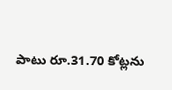పాటు రూ.31.70 కోట్లను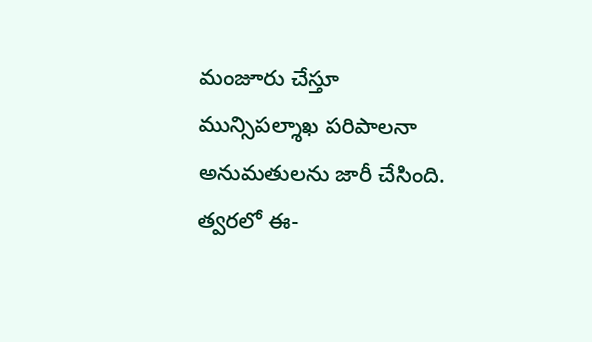మంజూరు చేస్తూ మున్సిపల్శాఖ పరిపాలనా అనుమతులను జారీ చేసింది. త్వరలో ఈ-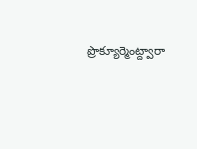ప్రొక్యూర్మెంట్ద్వారా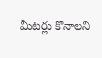మీటర్లు కొనాలని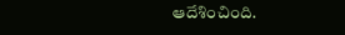ఆదేశించింది.